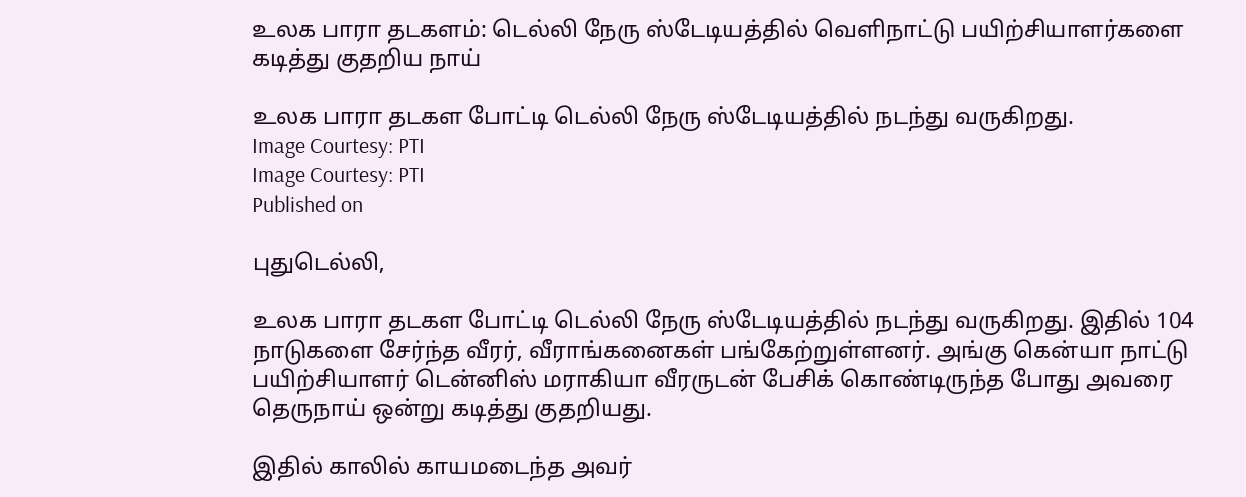உலக பாரா தடகளம்: டெல்லி நேரு ஸ்டேடியத்தில் வெளிநாட்டு பயிற்சியாளர்களை கடித்து குதறிய நாய்

உலக பாரா தடகள போட்டி டெல்லி நேரு ஸ்டேடியத்தில் நடந்து வருகிறது.
Image Courtesy: PTI
Image Courtesy: PTI
Published on

புதுடெல்லி,

உலக பாரா தடகள போட்டி டெல்லி நேரு ஸ்டேடியத்தில் நடந்து வருகிறது. இதில் 104 நாடுகளை சேர்ந்த வீரர், வீராங்கனைகள் பங்கேற்றுள்ளனர். அங்கு கென்யா நாட்டு பயிற்சியாளர் டென்னிஸ் மராகியா வீரருடன் பேசிக் கொண்டிருந்த போது அவரை தெருநாய் ஒன்று கடித்து குதறியது.

இதில் காலில் காயமடைந்த அவர்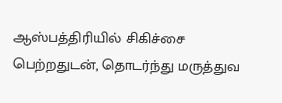ஆஸ்பத்திரியில் சிகிச்சை பெற்றதுடன், தொடர்ந்து மருத்துவ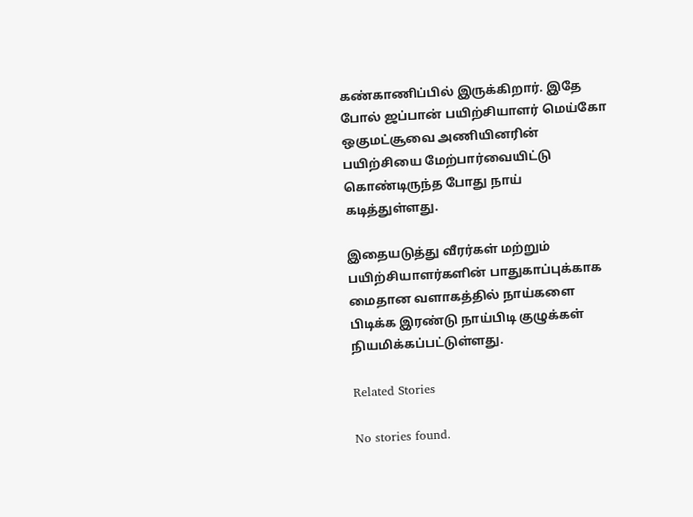கண்காணிப்பில் இருக்கிறார். இதே போல் ஜப்பான் பயிற்சியாளர் மெய்கோ ஒகுமட்சூவை அணியினரின் பயிற்சியை மேற்பார்வையிட்டு கொண்டிருந்த போது நாய் கடித்துள்ளது.

இதையடுத்து வீரர்கள் மற்றும் பயிற்சியாளர்களின் பாதுகாப்புக்காக மைதான வளாகத்தில் நாய்களை பிடிக்க இரண்டு நாய்பிடி குழுக்கள் நியமிக்கப்பட்டுள்ளது.

Related Stories

No stories found.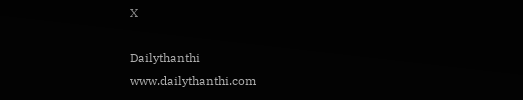X

Dailythanthi
www.dailythanthi.com